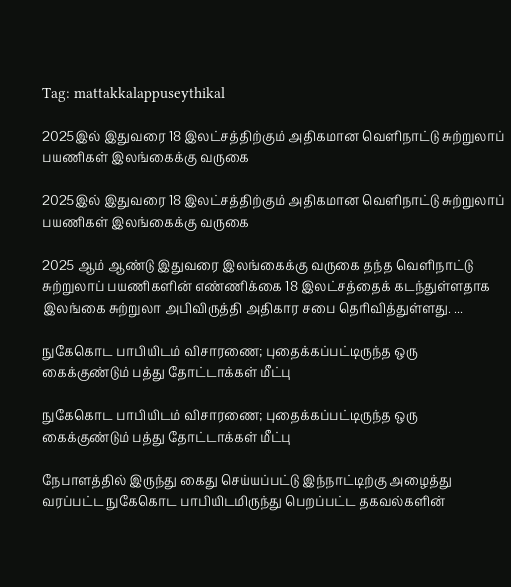Tag: mattakkalappuseythikal

2025இல் இதுவரை 18 இலட்சத்திற்கும் அதிகமான வெளிநாட்டு சுற்றுலாப் பயணிகள் இலங்கைக்கு வருகை

2025இல் இதுவரை 18 இலட்சத்திற்கும் அதிகமான வெளிநாட்டு சுற்றுலாப் பயணிகள் இலங்கைக்கு வருகை

2025 ஆம் ஆண்டு இதுவரை இலங்கைக்கு வருகை தந்த வெளிநாட்டு சுற்றுலாப் பயணிகளின் எண்ணிக்கை 18 இலட்சத்தைக் கடந்துள்ளதாக இலங்கை சுற்றுலா அபிவிருத்தி அதிகார சபை தெரிவித்துள்ளது. ...

நுகேகொட பாபியிடம் விசாரணை; புதைக்கப்பட்டிருந்த ஒரு கைக்குண்டும் பத்து தோட்டாக்கள் மீட்பு

நுகேகொட பாபியிடம் விசாரணை; புதைக்கப்பட்டிருந்த ஒரு கைக்குண்டும் பத்து தோட்டாக்கள் மீட்பு

நேபாளத்தில் இருந்து கைது செய்யப்பட்டு இந்நாட்டிற்கு அழைத்து வரப்பட்ட நுகேகொட பாபியிடமிருந்து பெறப்பட்ட தகவல்களின்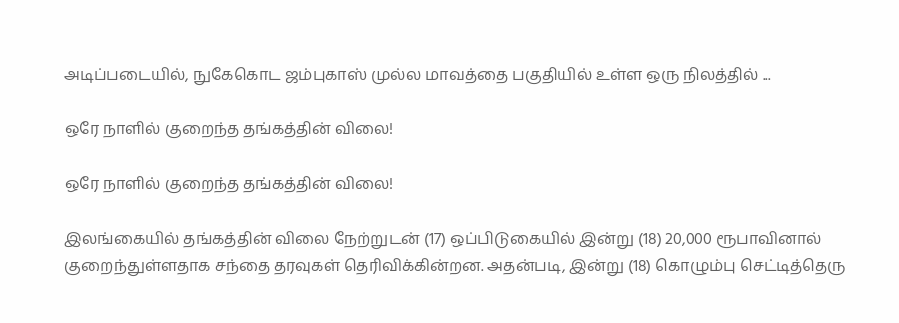அடிப்படையில், நுகேகொட ஜம்புகாஸ் முல்ல மாவத்தை பகுதியில் உள்ள ஒரு நிலத்தில் ...

ஒரே நாளில் குறைந்த தங்கத்தின் விலை!

ஒரே நாளில் குறைந்த தங்கத்தின் விலை!

இலங்கையில் தங்கத்தின் விலை நேற்றுடன் (17) ஒப்பிடுகையில் இன்று (18) 20,000 ரூபாவினால் குறைந்துள்ளதாக சந்தை தரவுகள் தெரிவிக்கின்றன. அதன்படி, இன்று (18) கொழும்பு செட்டித்தெரு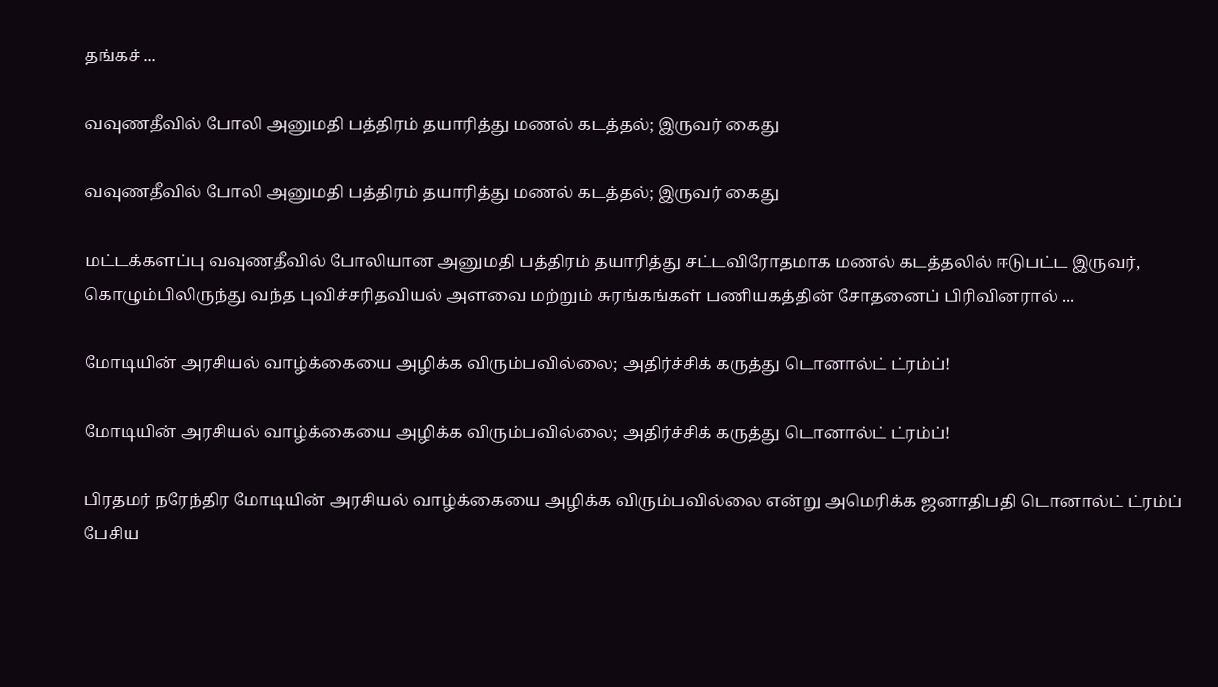தங்கச் ...

வவுணதீவில் போலி அனுமதி பத்திரம் தயாரித்து மணல் கடத்தல்; இருவர் கைது

வவுணதீவில் போலி அனுமதி பத்திரம் தயாரித்து மணல் கடத்தல்; இருவர் கைது

மட்டக்களப்பு வவுணதீவில் போலியான அனுமதி பத்திரம் தயாரித்து சட்டவிரோதமாக மணல் கடத்தலில் ஈடுபட்ட இருவர், கொழும்பிலிருந்து வந்த புவிச்சரிதவியல் அளவை மற்றும் சுரங்கங்கள் பணியகத்தின் சோதனைப் பிரிவினரால் ...

மோடியின் அரசியல் வாழ்க்கையை அழிக்க விரும்பவில்லை; அதிர்ச்சிக் கருத்து டொனால்ட் ட்ரம்ப்!

மோடியின் அரசியல் வாழ்க்கையை அழிக்க விரும்பவில்லை; அதிர்ச்சிக் கருத்து டொனால்ட் ட்ரம்ப்!

பிரதமர் நரேந்திர மோடியின் அரசியல் வாழ்க்கையை அழிக்க விரும்பவில்லை என்று அமெரிக்க ஜனாதிபதி டொனால்ட் ட்ரம்ப் பேசிய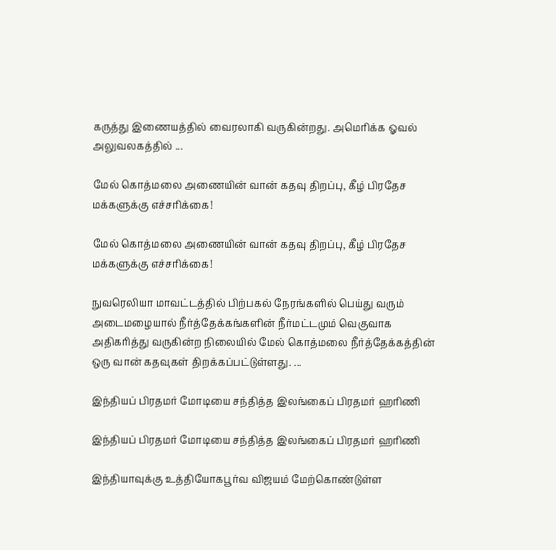கருத்து இணையத்தில் வைரலாகி வருகின்றது. அமெரிக்க ஓவல் அலுவலகத்தில் ...

மேல் கொத்மலை அணையின் வான் கதவு திறப்பு, கீழ் பிரதேச மக்களுக்கு எச்சரிக்கை!

மேல் கொத்மலை அணையின் வான் கதவு திறப்பு, கீழ் பிரதேச மக்களுக்கு எச்சரிக்கை!

நுவரெலியா மாவட்டத்தில் பிற்பகல் நேரங்களில் பெய்து வரும் அடைமழையால் நீர்த்தேக்கங்களின் நீர்மட்டமும் வெகுவாக அதிகரித்து வருகின்ற நிலையில் மேல் கொத்மலை நீர்த்தேக்கத்தின் ஒரு வான் கதவுகள் திறக்கப்பட்டுள்ளது. ...

இந்தியப் பிரதமர் மோடியை சந்தித்த இலங்கைப் பிரதமர் ஹரிணி

இந்தியப் பிரதமர் மோடியை சந்தித்த இலங்கைப் பிரதமர் ஹரிணி

இந்தியாவுக்கு உத்தியோகபூர்வ விஜயம் மேற்கொண்டுள்ள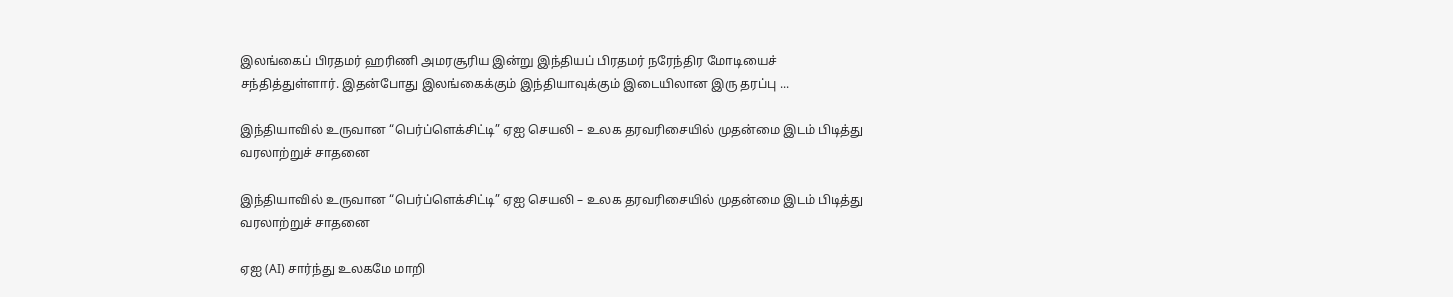இலங்கைப் பிரதமர் ஹரிணி அமரசூரிய இன்று இந்தியப் பிரதமர் நரேந்திர மோடியைச் சந்தித்துள்ளார். இதன்போது இலங்கைக்கும் இந்தியாவுக்கும் இடையிலான இரு தரப்பு ...

இந்தியாவில் உருவான “பெர்ப்ளெக்சிட்டி” ஏஐ செயலி – உலக தரவரிசையில் முதன்மை இடம் பிடித்து வரலாற்றுச் சாதனை

இந்தியாவில் உருவான “பெர்ப்ளெக்சிட்டி” ஏஐ செயலி – உலக தரவரிசையில் முதன்மை இடம் பிடித்து வரலாற்றுச் சாதனை

ஏஐ (AI) சார்ந்து உலகமே மாறி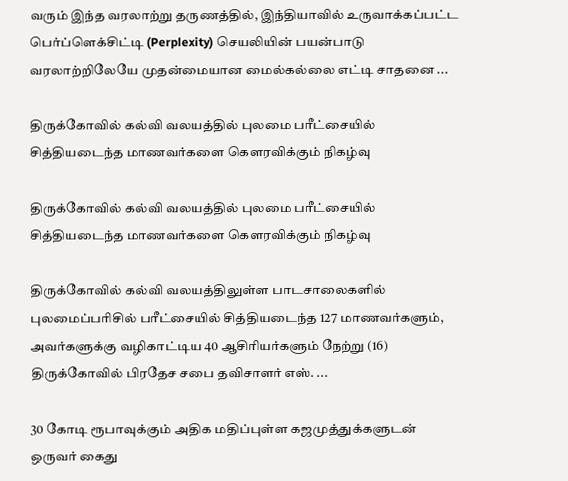வரும் இந்த வரலாற்று தருணத்தில், இந்தியாவில் உருவாக்கப்பட்ட பெர்ப்ளெக்சிட்டி (Perplexity) செயலியின் பயன்பாடு வரலாற்றிலேயே முதன்மையான மைல்கல்லை எட்டி சாதனை ...

திருக்கோவில் கல்வி வலயத்தில் புலமை பரீட்சையில் சித்தியடைந்த மாணவர்களை கௌரவிக்கும் நிகழ்வு

திருக்கோவில் கல்வி வலயத்தில் புலமை பரீட்சையில் சித்தியடைந்த மாணவர்களை கௌரவிக்கும் நிகழ்வு

திருக்கோவில் கல்வி வலயத்திலுள்ள பாடசாலைகளில் புலமைப்பரிசில் பரீட்சையில் சித்தியடைந்த 127 மாணவர்களும், அவர்களுக்கு வழிகாட்டிய 40 ஆசிரியர்களும் நேற்று (16) திருக்கோவில் பிரதேச சபை தவிசாளர் எஸ். ...

30 கோடி ரூபாவுக்கும் அதிக மதிப்புள்ள கஜமுத்துக்களுடன் ஒருவர் கைது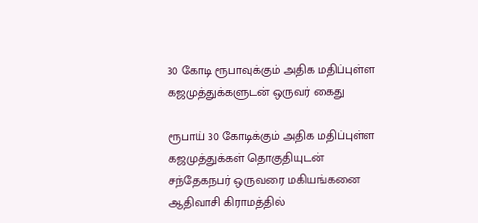30 கோடி ரூபாவுக்கும் அதிக மதிப்புள்ள கஜமுத்துக்களுடன் ஒருவர் கைது

ரூபாய் 30 கோடிக்கும் அதிக மதிப்புள்ள கஜமுத்துக்கள் தொகுதியுடன் சந்தேகநபர் ஒருவரை மகியங்கனை ஆதிவாசி கிராமத்தில்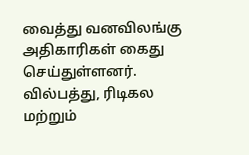வைத்து வனவிலங்கு அதிகாரிகள் கைது செய்துள்ளனர். வில்பத்து, ரிடிகல மற்றும்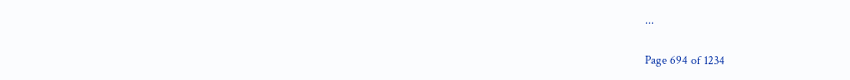...

Page 694 of 1234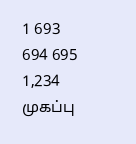1 693 694 695 1,234
முகப்பு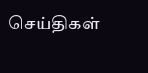செய்திகள்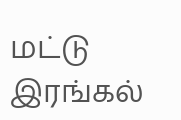மட்டு
இரங்கல்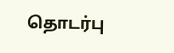தொடர்பு